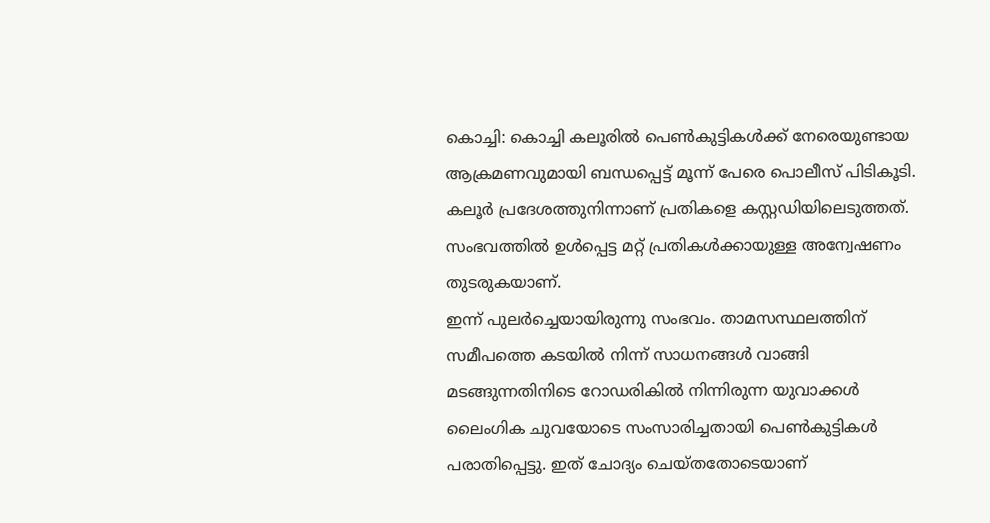കൊച്ചി: കൊച്ചി കലൂരിൽ പെൺകുട്ടികൾക്ക് നേരെയുണ്ടായ ആക്രമണവുമായി ബന്ധപ്പെട്ട് മൂന്ന് പേരെ പൊലീസ് പിടികൂടി. കലൂർ പ്രദേശത്തുനിന്നാണ് പ്രതികളെ കസ്റ്റഡിയിലെടുത്തത്. സംഭവത്തിൽ ഉൾപ്പെട്ട മറ്റ് പ്രതികൾക്കായുള്ള അന്വേഷണം തുടരുകയാണ്.
ഇന്ന് പുലർച്ചെയായിരുന്നു സംഭവം. താമസസ്ഥലത്തിന് സമീപത്തെ കടയിൽ നിന്ന് സാധനങ്ങൾ വാങ്ങി മടങ്ങുന്നതിനിടെ റോഡരികിൽ നിന്നിരുന്ന യുവാക്കൾ ലൈംഗിക ചുവയോടെ സംസാരിച്ചതായി പെൺകുട്ടികൾ പരാതിപ്പെട്ടു. ഇത് ചോദ്യം ചെയ്തതോടെയാണ്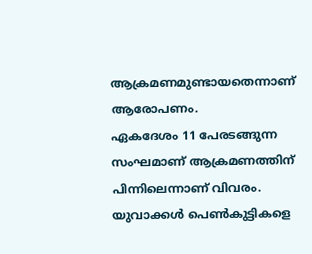ആക്രമണമുണ്ടായതെന്നാണ് ആരോപണം.
ഏകദേശം 11 പേരടങ്ങുന്ന സംഘമാണ് ആക്രമണത്തിന് പിന്നിലെന്നാണ് വിവരം. യുവാക്കൾ പെൺകുട്ടികളെ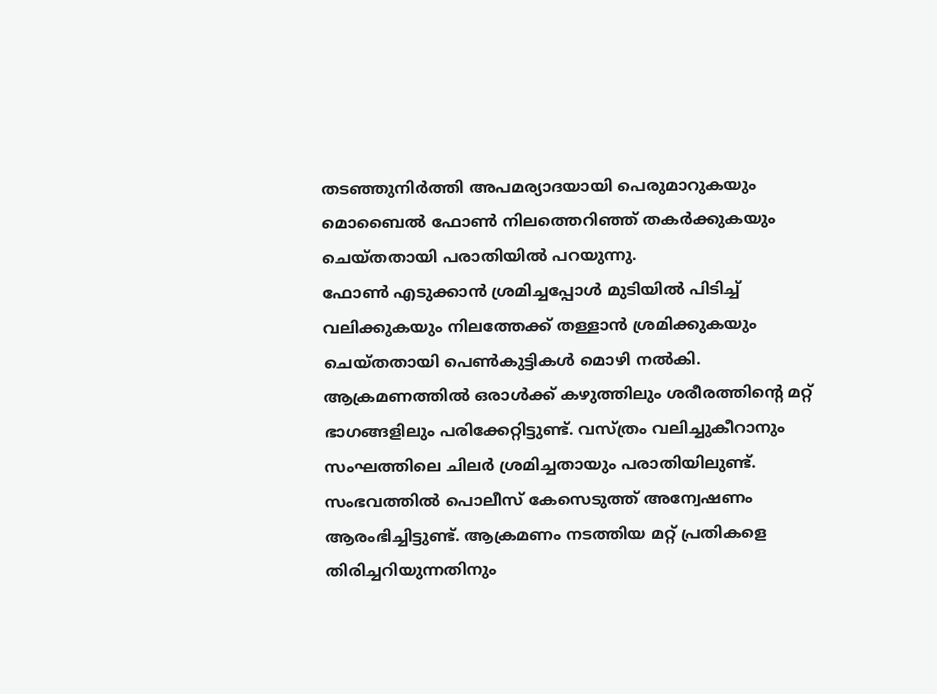തടഞ്ഞുനിർത്തി അപമര്യാദയായി പെരുമാറുകയും മൊബൈൽ ഫോൺ നിലത്തെറിഞ്ഞ് തകർക്കുകയും ചെയ്തതായി പരാതിയിൽ പറയുന്നു.
ഫോൺ എടുക്കാൻ ശ്രമിച്ചപ്പോൾ മുടിയിൽ പിടിച്ച് വലിക്കുകയും നിലത്തേക്ക് തള്ളാൻ ശ്രമിക്കുകയും ചെയ്തതായി പെൺകുട്ടികൾ മൊഴി നൽകി. ആക്രമണത്തിൽ ഒരാൾക്ക് കഴുത്തിലും ശരീരത്തിന്റെ മറ്റ് ഭാഗങ്ങളിലും പരിക്കേറ്റിട്ടുണ്ട്. വസ്ത്രം വലിച്ചുകീറാനും സംഘത്തിലെ ചിലർ ശ്രമിച്ചതായും പരാതിയിലുണ്ട്.
സംഭവത്തിൽ പൊലീസ് കേസെടുത്ത് അന്വേഷണം ആരംഭിച്ചിട്ടുണ്ട്. ആക്രമണം നടത്തിയ മറ്റ് പ്രതികളെ തിരിച്ചറിയുന്നതിനും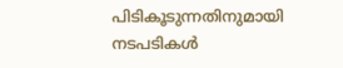പിടികൂടുന്നതിനുമായി നടപടികൾ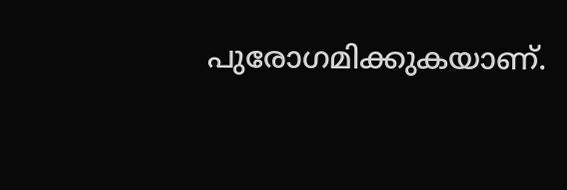പുരോഗമിക്കുകയാണ്.